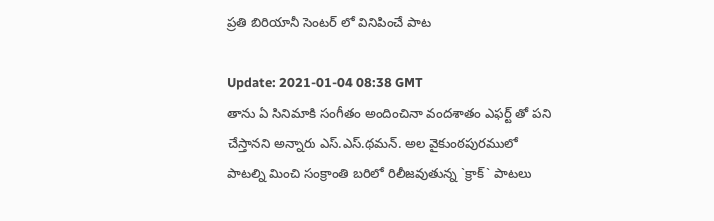ప్ర‌తి బిరియానీ సెంట‌ర్ లో వినిపించే పాట‌

Update: 2021-01-04 08:38 GMT
తాను ఏ సినిమాకి సంగీతం అందించినా వంద‌శాతం ఎఫ‌ర్ట్ తో ప‌ని చేస్తాన‌ని అన్నారు ఎస్.ఎస్.థ‌మ‌న్. అల వైకుంఠ‌పుర‌ములో పాట‌ల్ని మించి సంక్రాంతి బ‌రిలో రిలీజ‌వుతున్న `క్రాక్` పాట‌లు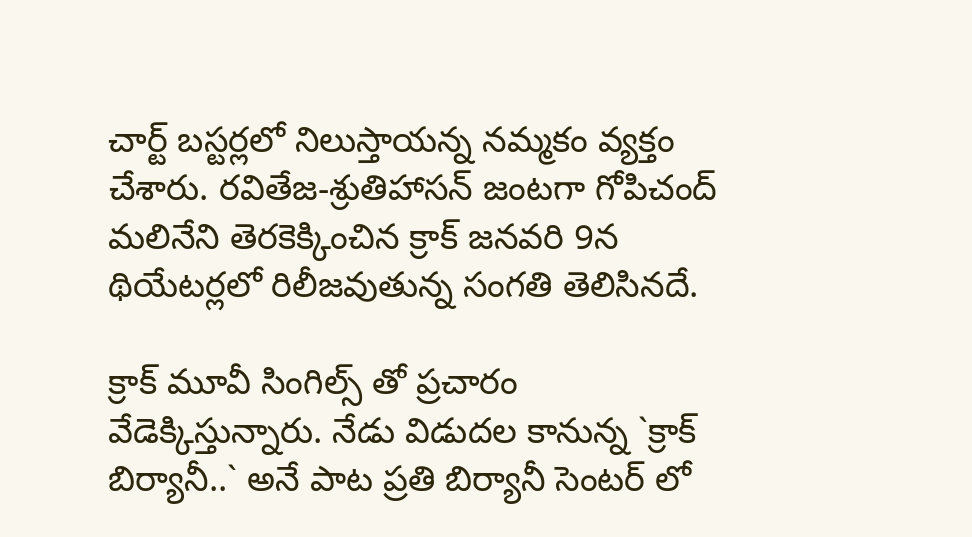చార్ట్ బ‌స్ట‌ర్ల‌లో నిలుస్తాయ‌న్న న‌మ్మ‌కం వ్య‌క్తం చేశారు. ర‌వితేజ‌-శ్రుతిహాస‌న్ జంటగా గోపిచంద్ మ‌లినేని తెర‌కెక్కించిన క్రాక్ జ‌న‌వ‌రి 9న థియేట‌ర్ల‌లో రిలీజ‌వుతున్న సంగ‌తి తెలిసిన‌దే.

క్రాక్ మూవీ సింగిల్స్ తో ప్ర‌చారం వేడెక్కిస్తున్నారు. నేడు విడుదల కానున్న `క్రాక్‌ బిర్యానీ..` అనే పాట ప్రతి బిర్యానీ సెంటర్ లో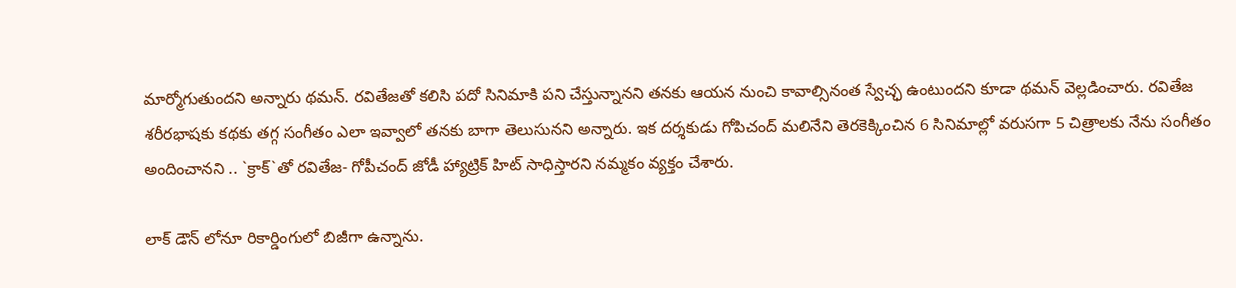మార్మోగుతుంద‌ని అన్నారు థ‌మ‌న్. ర‌వితేజ‌తో క‌లిసి ప‌దో సినిమాకి ప‌ని చేస్తున్నాన‌ని త‌న‌కు ఆయ‌న నుంచి కావాల్సినంత స్వేచ్ఛ ఉంటుంద‌ని కూడా థ‌మ‌న్ వెల్ల‌డించారు. ర‌వితేజ శ‌రీర‌భాష‌కు క‌థ‌కు త‌గ్గ సంగీతం ఎలా ఇవ్వాలో త‌న‌కు బాగా తెలుసున‌ని అన్నారు. ఇక ద‌ర్శ‌కుడు గోపిచంద్ మ‌లినేని తెర‌కెక్కించిన 6 సినిమాల్లో వరుసగా 5 చిత్రాలకు నేను సంగీతం అందించాన‌ని .. `క్రాక్`తో రవితేజ- గోపీచంద్ జోడీ హ్యాట్రిక్‌ హిట్‌ సాధిస్తార‌ని న‌మ్మ‌కం వ్య‌క్తం చేశారు.

లాక్ ‌డౌన్ ‌లోనూ రికార్డింగులో బిజీగా ఉన్నాను.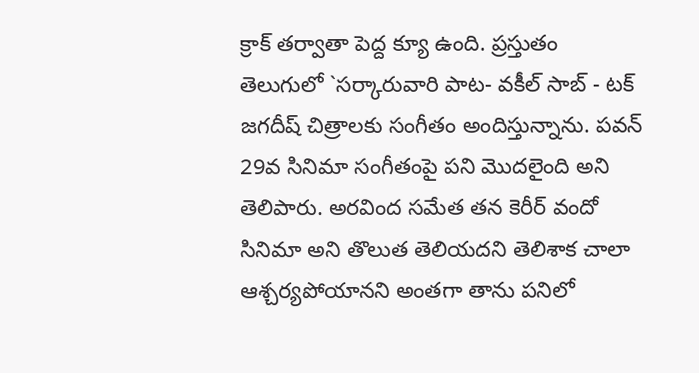క్రాక్ త‌ర్వాతా పెద్ద క్యూ ఉంది. ప్రస్తుతం తెలుగులో `సర్కారువారి పాట- వకీల్‌ సాబ్ - టక్‌ జగదీష్ చిత్రాల‌కు సంగీతం అందిస్తున్నాను. పవన్‌ 29వ సినిమా సంగీతంపై ప‌ని మొద‌లైంది అని తెలిపారు. అర‌వింద స‌మేత త‌న కెరీర్ వందో సినిమా అని తొలుత తెలియ‌ద‌ని తెలిశాక చాలా ఆశ్చ‌ర్య‌పోయాన‌ని అంత‌గా తాను ప‌నిలో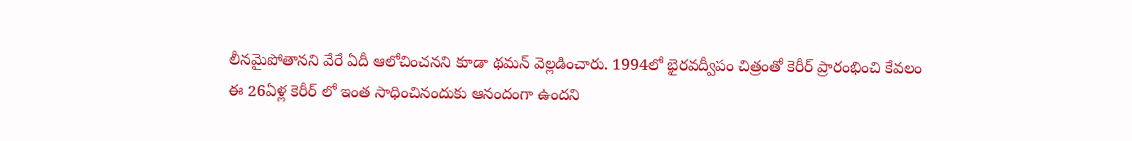లీన‌మైపోతాన‌ని వేరే ఏదీ ఆలోచించ‌న‌ని కూడా థ‌మ‌న్ వెల్ల‌డించారు. 1994లో భైర‌వ‌ద్వీపం చిత్రంతో కెరీర్ ప్రారంభించి కేవ‌లం ఈ 26ఏళ్ల కెరీర్ లో ఇంత సాధించినందుకు ఆనందంగా ఉంద‌ని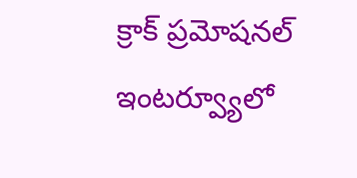క్రాక్ ప్ర‌మోష‌న‌ల్ ఇంట‌ర్వ్యూలో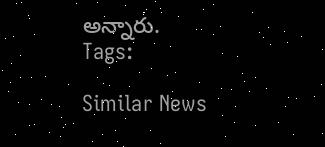అన్నారు.
Tags:

Similar News